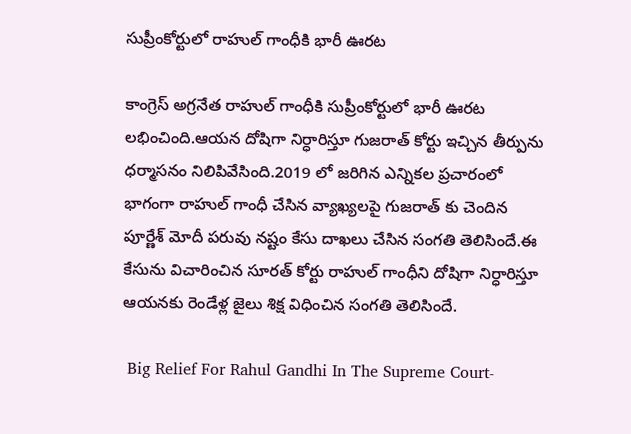సుప్రీంకోర్టులో రాహుల్ గాంధీకి భారీ ఊరట

కాంగ్రెస్ అగ్రనేత రాహుల్ గాంధీకి సుప్రీంకోర్టులో భారీ ఊరట లభించింది.ఆయన దోషిగా నిర్ధారిస్తూ గుజరాత్ కోర్టు ఇచ్చిన తీర్పును ధర్మాసనం నిలిపివేసింది.2019 లో జరిగిన ఎన్నికల ప్రచారంలో భాగంగా రాహుల్ గాంధీ చేసిన వ్యాఖ్యలపై గుజరాత్ కు చెందిన పూర్ణేశ్ మోదీ పరువు నష్టం కేసు దాఖలు చేసిన సంగతి తెలిసిందే.ఈ కేసును విచారించిన సూరత్ కోర్టు రాహుల్ గాంధీని దోషిగా నిర్ధారిస్తూ ఆయనకు రెండేళ్ల జైలు శిక్ష విధించిన సంగతి తెలిసిందే.

 Big Relief For Rahul Gandhi In The Supreme Court-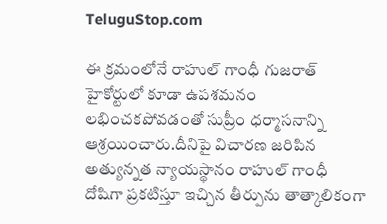TeluguStop.com

ఈ క్రమంలోనే రాహుల్ గాంధీ గుజరాత్ హైకోర్టులో కూడా ఉపశమనం లభించకపోవడంతో సుప్రీం ధర్మాసనాన్ని ఆశ్రయించారు.దీనిపై విచారణ జరిపిన అత్యున్నత న్యాయస్థానం రాహుల్ గాంధీ దోషిగా ప్రకటిస్తూ ఇచ్చిన తీర్పును తాత్కాలికంగా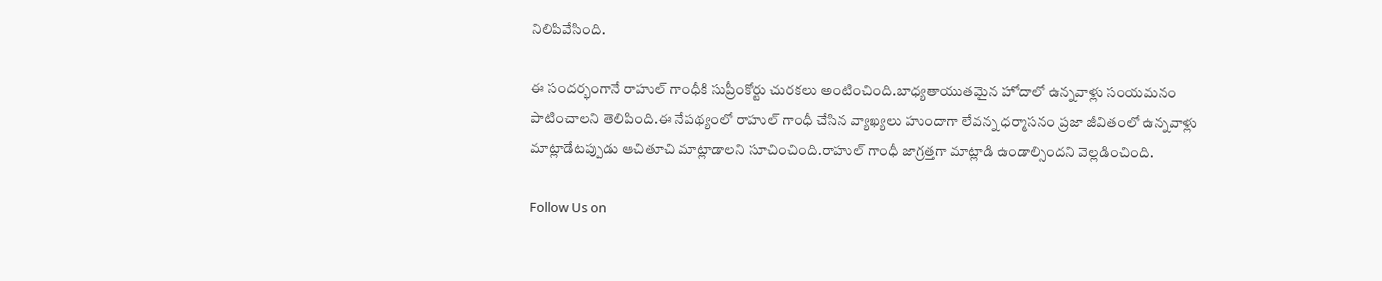నిలిపివేసింది.

ఈ సందర్భంగానే రాహుల్ గాంధీకి సుప్రీంకోర్టు చురకలు అంటించింది.బాధ్యతాయుతమైన హోదాలో ఉన్నవాళ్లు సంయమనం పాటించాలని తెలిపింది.ఈ నేపథ్యంలో రాహుల్ గాంధీ చేసిన వ్యాఖ్యలు హుందాగా లేవన్న ధర్మాసనం ప్రజా జీవితంలో ఉన్నవాళ్లు మాట్లాడేటప్పుడు ఆచితూచి మాట్లాడాలని సూచించింది.రాహుల్ గాంధీ జాగ్రత్తగా మాట్లాడి ఉండాల్సిందని వెల్లడించింది.

Follow Us on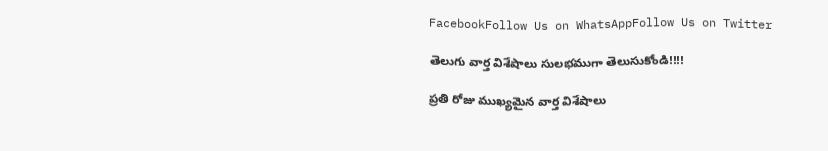FacebookFollow Us on WhatsAppFollow Us on Twitter

తెలుగు వార్త విశేషాలు సులభముగా తెలుసుకోండి!!!!

ప్రతి రోజు ముఖ్యమైన వార్త విశేషాలు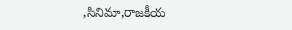,సినిమా,రాజకీయ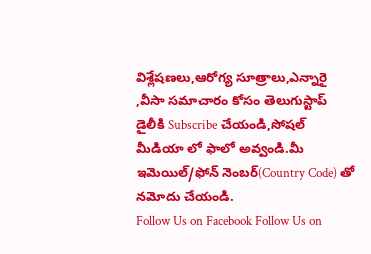విశ్లేషణలు,ఆరోగ్య సూత్రాలు,ఎన్నారై ,వీసా సమాచారం కోసం తెలుగుస్టాప్ డైలీకి Subscribe చేయండి,సోషల్ మీడియా లో ఫాలో అవ్వండి.మీ ఇమెయిల్/ఫోన్ నెంబర్(Country Code) తో నమోదు చేయండి.
Follow Us on Facebook Follow Us on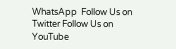WhatsApp  Follow Us on Twitter Follow Us on YouTube